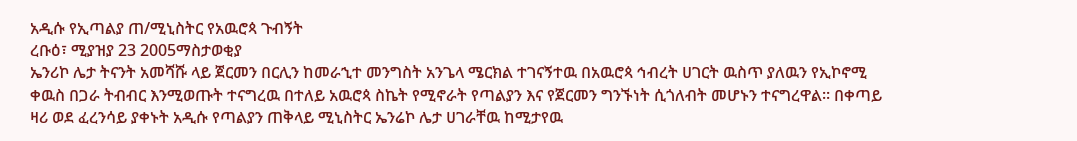አዲሱ የኢጣልያ ጠ/ሚኒስትር የአዉሮጳ ጉብኝት
ረቡዕ፣ ሚያዝያ 23 2005ማስታወቂያ
ኤንሪኮ ሌታ ትናንት አመሻሹ ላይ ጀርመን በርሊን ከመራኂተ መንግስት አንጌላ ሜርክል ተገናኝተዉ በአዉሮጳ ኅብረት ሀገርት ዉስጥ ያለዉን የኢኮኖሚ ቀዉስ በጋራ ትብብር እንሚወጡት ተናግረዉ በተለይ አዉሮጳ ስኬት የሚኖራት የጣልያን እና የጀርመን ግንኙነት ሲጎለብት መሆኑን ተናግረዋል። በቀጣይ ዛሪ ወደ ፈረንሳይ ያቀኑት አዲሱ የጣልያን ጠቅላይ ሚኒስትር ኤንሬኮ ሌታ ሀገራቸዉ ከሚታየዉ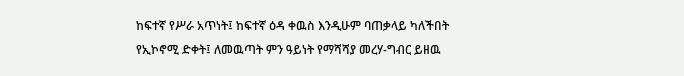ከፍተኛ የሥራ አጥነት፤ ከፍተኛ ዕዳ ቀዉስ እንዲሁም ባጠቃላይ ካለችበት የኢኮኖሚ ድቀት፤ ለመዉጣት ምን ዓይነት የማሻሻያ መረሃ-ግብር ይዘዉ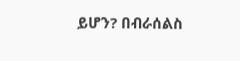ይሆን? በብራሰልስ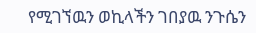የሚገኘዉን ወኪላችን ገበያዉ ንጉሴን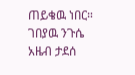ጠይቄዉ ነበር።
ገበያዉ ንጉሴ
አዜብ ታደሰ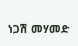ነጋሽ መሃመድ